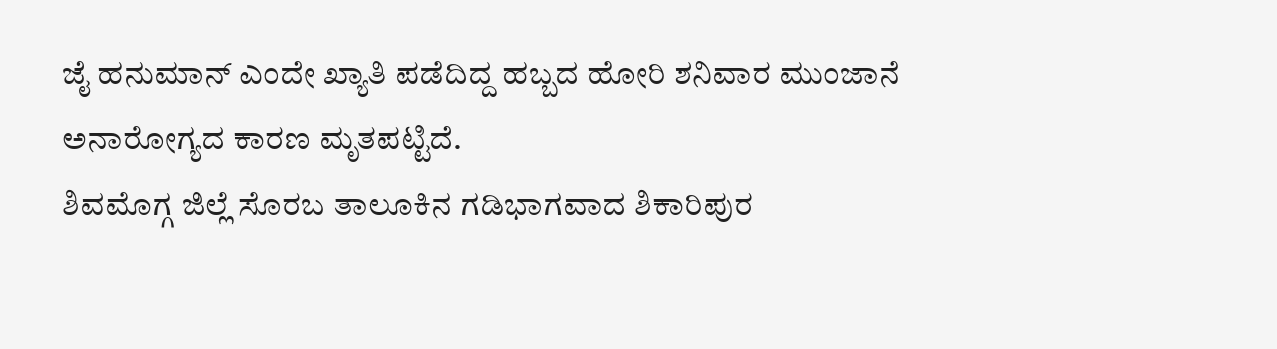ಜೈ ಹನುಮಾನ್ ಎಂದೇ ಖ್ಯಾತಿ ಪಡೆದಿದ್ದ ಹಬ್ಬದ ಹೋರಿ ಶನಿವಾರ ಮುಂಜಾನೆ ಅನಾರೋಗ್ಯದ ಕಾರಣ ಮೃತಪಟ್ಟಿದೆ.
ಶಿವಮೊಗ್ಗ ಜಿಲ್ಲೆ ಸೊರಬ ತಾಲೂಕಿನ ಗಡಿಭಾಗವಾದ ಶಿಕಾರಿಪುರ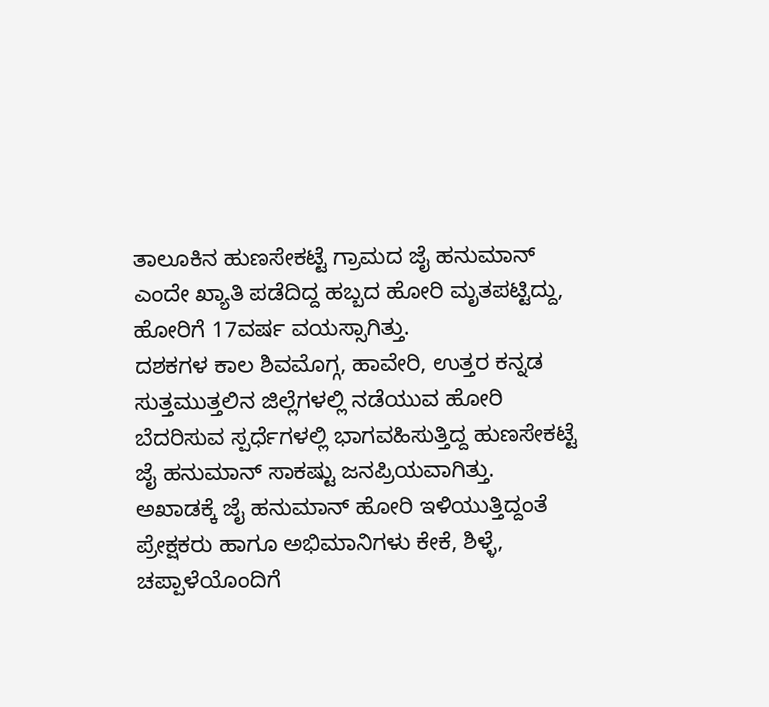ತಾಲೂಕಿನ ಹುಣಸೇಕಟ್ಟೆ ಗ್ರಾಮದ ಜೈ ಹನುಮಾನ್ ಎಂದೇ ಖ್ಯಾತಿ ಪಡೆದಿದ್ದ ಹಬ್ಬದ ಹೋರಿ ಮೃತಪಟ್ಟಿದ್ದು, ಹೋರಿಗೆ 17ವರ್ಷ ವಯಸ್ಸಾಗಿತ್ತು.
ದಶಕಗಳ ಕಾಲ ಶಿವಮೊಗ್ಗ, ಹಾವೇರಿ, ಉತ್ತರ ಕನ್ನಡ ಸುತ್ತಮುತ್ತಲಿನ ಜಿಲ್ಲೆಗಳಲ್ಲಿ ನಡೆಯುವ ಹೋರಿ ಬೆದರಿಸುವ ಸ್ಪರ್ಧೆಗಳಲ್ಲಿ ಭಾಗವಹಿಸುತ್ತಿದ್ದ ಹುಣಸೇಕಟ್ಟೆ ಜೈ ಹನುಮಾನ್ ಸಾಕಷ್ಟು ಜನಪ್ರಿಯವಾಗಿತ್ತು.
ಅಖಾಡಕ್ಕೆ ಜೈ ಹನುಮಾನ್ ಹೋರಿ ಇಳಿಯುತ್ತಿದ್ದಂತೆ ಪ್ರೇಕ್ಷಕರು ಹಾಗೂ ಅಭಿಮಾನಿಗಳು ಕೇಕೆ, ಶಿಳ್ಳೆ, ಚಪ್ಪಾಳೆಯೊಂದಿಗೆ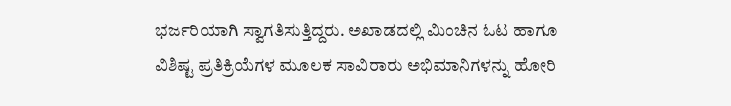ಭರ್ಜರಿಯಾಗಿ ಸ್ವಾಗತಿಸುತ್ತಿದ್ದರು. ಅಖಾಡದಲ್ಲಿ ಮಿಂಚಿನ ಓಟ ಹಾಗೂ ವಿಶಿಷ್ಟ ಪ್ರತಿಕ್ರಿಯೆಗಳ ಮೂಲಕ ಸಾವಿರಾರು ಅಭಿಮಾನಿಗಳನ್ನು ಹೋರಿ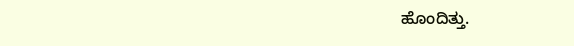ಹೊಂದಿತ್ತು.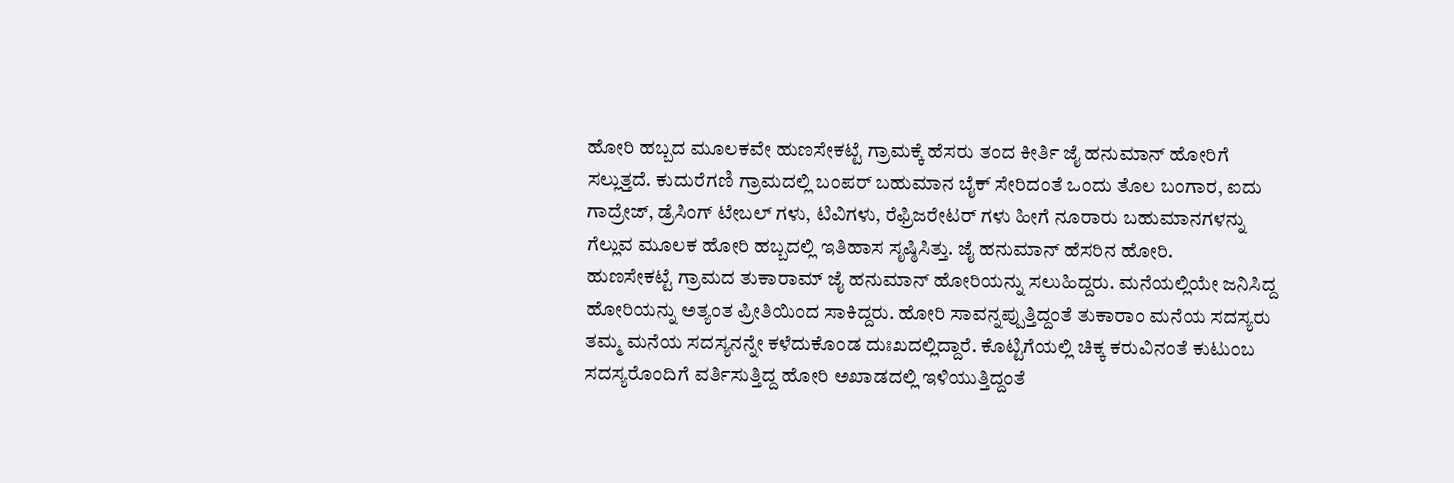ಹೋರಿ ಹಬ್ಬದ ಮೂಲಕವೇ ಹುಣಸೇಕಟ್ಟೆ ಗ್ರಾಮಕ್ಕೆ ಹೆಸರು ತಂದ ಕೀರ್ತಿ ಜೈ ಹನುಮಾನ್ ಹೋರಿಗೆ ಸಲ್ಲುತ್ತದೆ. ಕುದುರೆಗಣಿ ಗ್ರಾಮದಲ್ಲಿ ಬಂಪರ್ ಬಹುಮಾನ ಬೈಕ್ ಸೇರಿದಂತೆ ಒಂದು ತೊಲ ಬಂಗಾರ, ಐದು ಗಾದ್ರೇಜ್, ಡ್ರೆಸಿಂಗ್ ಟೇಬಲ್ ಗಳು, ಟಿವಿಗಳು, ರೆಫ್ರಿಜರೇಟರ್ ಗಳು ಹೀಗೆ ನೂರಾರು ಬಹುಮಾನಗಳನ್ನು ಗೆಲ್ಲುವ ಮೂಲಕ ಹೋರಿ ಹಬ್ಬದಲ್ಲಿ ಇತಿಹಾಸ ಸೃಷ್ಠಿಸಿತ್ತು. ಜೈ ಹನುಮಾನ್ ಹೆಸರಿನ ಹೋರಿ.
ಹುಣಸೇಕಟ್ಟೆ ಗ್ರಾಮದ ತುಕಾರಾಮ್ ಜೈ ಹನುಮಾನ್ ಹೋರಿಯನ್ನು ಸಲುಹಿದ್ದರು. ಮನೆಯಲ್ಲಿಯೇ ಜನಿಸಿದ್ದ ಹೋರಿಯನ್ನು ಅತ್ಯಂತ ಪ್ರೀತಿಯಿಂದ ಸಾಕಿದ್ದರು. ಹೋರಿ ಸಾವನ್ನಪ್ಪುತ್ತಿದ್ದಂತೆ ತುಕಾರಾಂ ಮನೆಯ ಸದಸ್ಯರು ತಮ್ಮ ಮನೆಯ ಸದಸ್ಯನನ್ನೇ ಕಳೆದುಕೊಂಡ ದುಃಖದಲ್ಲಿದ್ದಾರೆ. ಕೊಟ್ಟಿಗೆಯಲ್ಲಿ ಚಿಕ್ಕ ಕರುವಿನಂತೆ ಕುಟುಂಬ ಸದಸ್ಯರೊಂದಿಗೆ ವರ್ತಿಸುತ್ತಿದ್ದ ಹೋರಿ ಅಖಾಡದಲ್ಲಿ ಇಳಿಯುತ್ತಿದ್ದಂತೆ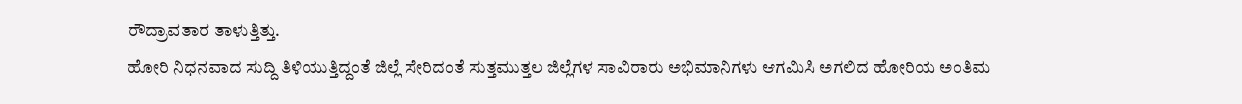ರೌದ್ರಾವತಾರ ತಾಳುತ್ತಿತ್ತು.
ಹೋರಿ ನಿಧನವಾದ ಸುದ್ದಿ ತಿಳಿಯುತ್ತಿದ್ದಂತೆ ಜಿಲ್ಲೆ ಸೇರಿದಂತೆ ಸುತ್ತಮುತ್ತಲ ಜಿಲ್ಲೆಗಳ ಸಾವಿರಾರು ಅಭಿಮಾನಿಗಳು ಆಗಮಿಸಿ ಅಗಲಿದ ಹೋರಿಯ ಅಂತಿಮ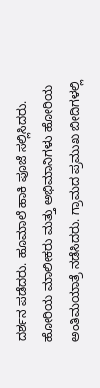ದರ್ಶನ ಪಡೆದರು. ಹೂಮಾಲೆ ಹಾಕಿ ಪೂಜೆ ಸಲ್ಲಿಸಿದರು. ಹೋರಿಯ ಮಾಲೀಕರು ಮತ್ತು ಅಭಿಮಾನಿಗಳು ಹೋರಿಯ ಅಂತಿಮಯಾತ್ರೆ ನಡೆಸಿದರು. ಗ್ರಾಮದ ಪ್ರಮುಖ ಬೀದಿಗಳಲ್ಲಿ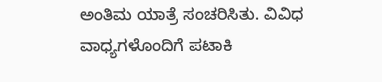ಅಂತಿಮ ಯಾತ್ರೆ ಸಂಚರಿಸಿತು. ವಿವಿಧ ವಾಧ್ಯಗಳೊಂದಿಗೆ ಪಟಾಕಿ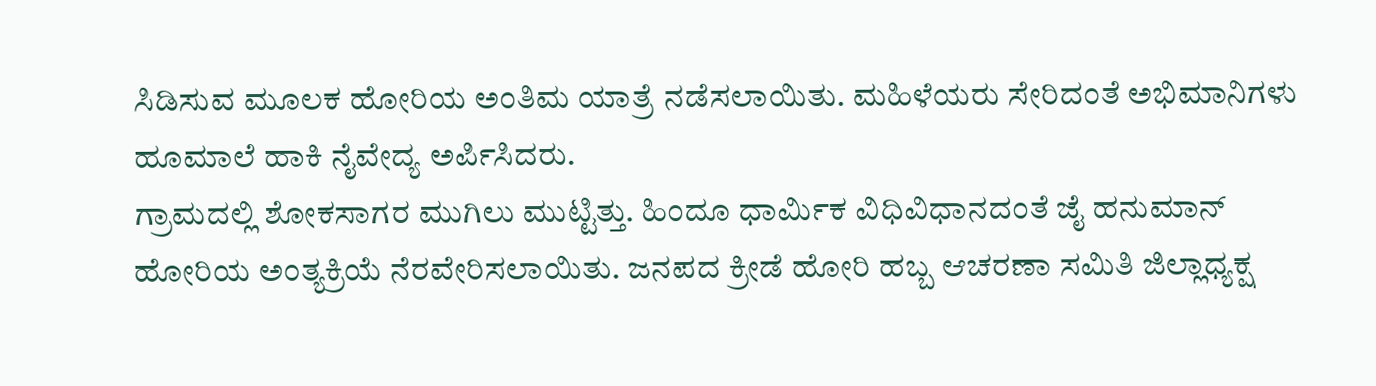ಸಿಡಿಸುವ ಮೂಲಕ ಹೋರಿಯ ಅಂತಿಮ ಯಾತ್ರೆ ನಡೆಸಲಾಯಿತು. ಮಹಿಳೆಯರು ಸೇರಿದಂತೆ ಅಭಿಮಾನಿಗಳು ಹೂಮಾಲೆ ಹಾಕಿ ನೈವೇದ್ಯ ಅರ್ಪಿಸಿದರು.
ಗ್ರಾಮದಲ್ಲಿ ಶೋಕಸಾಗರ ಮುಗಿಲು ಮುಟ್ಟಿತ್ತು. ಹಿಂದೂ ಧಾರ್ಮಿಕ ವಿಧಿವಿಧಾನದಂತೆ ಜೈ ಹನುಮಾನ್ ಹೋರಿಯ ಅಂತ್ಯಕ್ರಿಯೆ ನೆರವೇರಿಸಲಾಯಿತು. ಜನಪದ ಕ್ರೀಡೆ ಹೋರಿ ಹಬ್ಬ ಆಚರಣಾ ಸಮಿತಿ ಜಿಲ್ಲಾಧ್ಯಕ್ಷ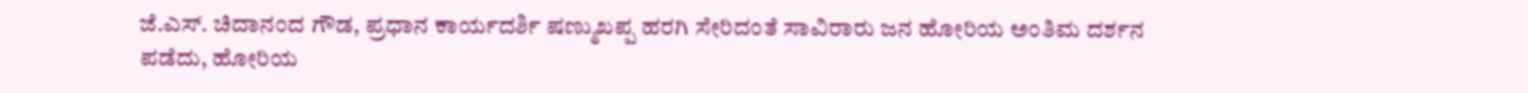ಜೆ.ಎಸ್. ಚಿದಾನಂದ ಗೌಡ, ಪ್ರಧಾನ ಕಾರ್ಯದರ್ಶಿ ಷಣ್ಮುಖಪ್ಪ ಹರಗಿ ಸೇರಿದಂತೆ ಸಾವಿರಾರು ಜನ ಹೋರಿಯ ಅಂತಿಮ ದರ್ಶನ ಪಡೆದು, ಹೋರಿಯ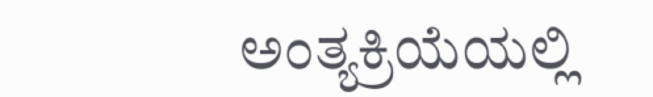ಅಂತ್ಯಕ್ರಿಯೆಯಲ್ಲಿ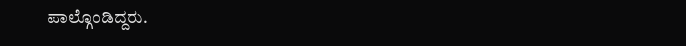ಪಾಲ್ಗೊಂಡಿದ್ದರು.